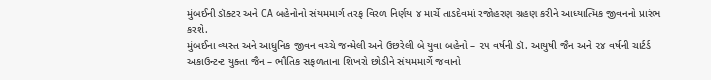મુંબઈની ડૉક્ટર અને CA બહેનોનો સંયમમાર્ગ તરફ વિરળ નિર્ણય ૪ માર્ચે તાડદેવમાં રજોહરણ ગ્રહણ કરીને આધ્યાત્મિક જીવનનો પ્રારંભ કરશે.
મુંબઈના વ્યસ્ત અને આધુનિક જીવન વચ્ચે જન્મેલી અને ઉછરેલી બે યુવા બહેનો – ૨૫ વર્ષની ડૉ. આયુષી જૈન અને ૨૪ વર્ષની ચાર્ટર્ડ અકાઉન્ટન્ટ યુક્તા જૈન – ભૌતિક સફળતાના શિખરો છોડીને સંયમમાર્ગે જવાનો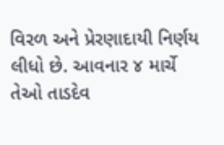વિરળ અને પ્રેરણાદાયી નિર્ણય લીધો છે. આવનાર ૪ માર્ચે તેઓ તાડદેવ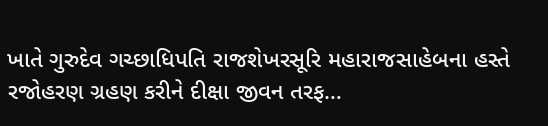ખાતે ગુરુદેવ ગચ્છાધિપતિ રાજશેખરસૂરિ મહારાજસાહેબના હસ્તે રજોહરણ ગ્રહણ કરીને દીક્ષા જીવન તરફ…